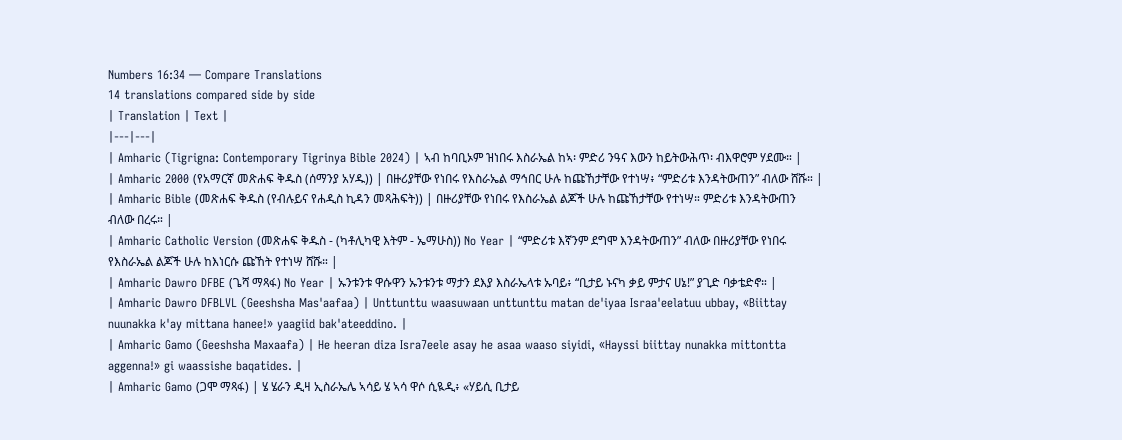Numbers 16:34 — Compare Translations
14 translations compared side by side
| Translation | Text |
|---|---|
| Amharic (Tigrigna: Contemporary Tigrinya Bible 2024) | ኣብ ከባቢኦም ዝነበሩ እስራኤል ከኣ፡ ምድሪ ንዓና እውን ከይትውሕጥ፡ ብእዋሮም ሃደሙ። |
| Amharic 2000 (የአማርኛ መጽሐፍ ቅዱስ (ሰማንያ አሃዱ)) | በዙሪያቸው የነበሩ የእስራኤል ማኅበር ሁሉ ከጩኸታቸው የተነሣ፥ “ምድሪቱ እንዳትውጠን” ብለው ሸሹ። |
| Amharic Bible (መጽሐፍ ቅዱስ (የብሉይና የሐዲስ ኪዳን መጻሕፍት)) | በዙሪያቸው የነበሩ የእስራኤል ልጆች ሁሉ ከጩኸታቸው የተነሣ። ምድሪቱ እንዳትውጠን ብለው በረሩ። |
| Amharic Catholic Version (መጽሐፍ ቅዱስ - (ካቶሊካዊ እትም - ኤማሁስ)) No Year | “ምድሪቱ እኛንም ደግሞ እንዳትውጠን” ብለው በዙሪያቸው የነበሩ የእስራኤል ልጆች ሁሉ ከእነርሱ ጩኸት የተነሣ ሸሹ። |
| Amharic Dawro DFBE (ጌሻ ማጻፋ) No Year | ኡንቱንቱ ዋሱዋን ኡንቱንቱ ማታን ደእያ እስራኤላቱ ኡባይ፥ “ቢታይ ኑናካ ቃይ ምታና ሀኔ!” ያጊድ ባቃቴድኖ። |
| Amharic Dawro DFBLVL (Geeshsha Mas'aafaa) | Unttunttu waasuwaan unttunttu matan de'iyaa Israa'eelatuu ubbay, «Biittay nuunakka k'ay mittana hanee!» yaagiid bak'ateeddino. |
| Amharic Gamo (Geeshsha Maxaafa) | He heeran diza Isra7eele asay he asaa waaso siyidi, «Hayssi biittay nunakka mittontta aggenna!» gi waassishe baqatides. |
| Amharic Gamo (ጋሞ ማጻፋ) | ሄ ሄራን ዲዛ ኢስራኤሌ ኣሳይ ሄ ኣሳ ዋሶ ሲዪዲ፥ «ሃይሲ ቢታይ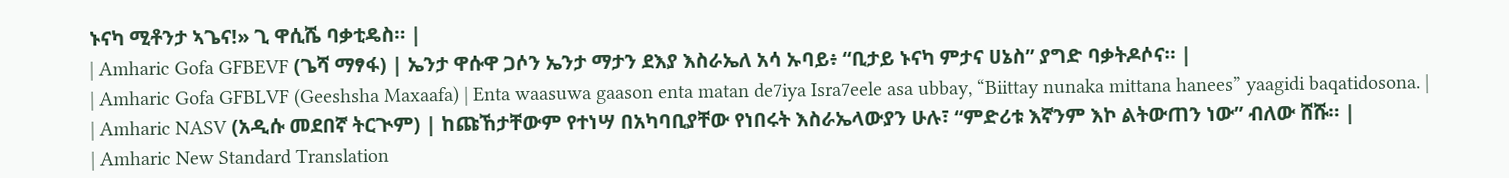ኑናካ ሚቶንታ ኣጌና!» ጊ ዋሲሼ ባቃቲዴስ። |
| Amharic Gofa GFBEVF (ጌሻ ማፃፋ) | ኤንታ ዋሱዋ ጋሶን ኤንታ ማታን ደእያ እስራኤለ አሳ ኡባይ፥ “ቢታይ ኑናካ ምታና ሀኔስ” ያግድ ባቃትዶሶና። |
| Amharic Gofa GFBLVF (Geeshsha Maxaafa) | Enta waasuwa gaason enta matan de7iya Isra7eele asa ubbay, “Biittay nunaka mittana hanees” yaagidi baqatidosona. |
| Amharic NASV (አዲሱ መደበኛ ትርጒም) | ከጩኸታቸውም የተነሣ በአካባቢያቸው የነበሩት እስራኤላውያን ሁሉ፣ “ምድሪቱ እኛንም እኮ ልትውጠን ነው” ብለው ሸሹ። |
| Amharic New Standard Translation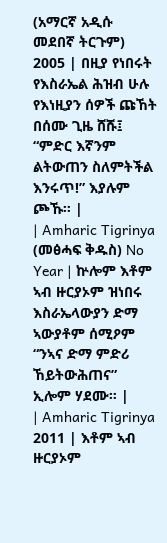(አማርኛ አዲሱ መደበኛ ትርጉም) 2005 | በዚያ የነበሩት የእስራኤል ሕዝብ ሁሉ የእነዚያን ሰዎች ጩኸት በሰሙ ጊዜ ሸሹ፤ “ምድር እኛንም ልትውጠን ስለምትችል እንሩጥ!” እያሉም ጮኹ። |
| Amharic Tigrinya (መፅሓፍ ቅዱስ) No Year | ኵሎም እቶም ኣብ ዙርያኦም ዝነበሩ እስራኤላውያን ድማ ኣውያቶም ሰሚዖም “ንኣና ድማ ምድሪ ኸይትውሕጠና” ኢሎም ሃደሙ። |
| Amharic Tigrinya 2011 | እቶም ኣብ ዙርያኦም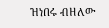ዝነበሩ ብዘለው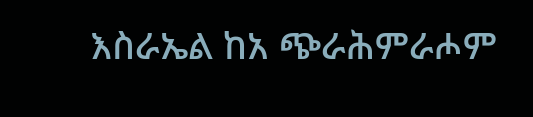እስራኤል ከአ ጭራሕምራሖም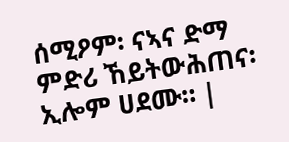ሰሚዖም፡ ናኣና ድማ ምድሪ ኸይትውሕጠና፡ ኢሎም ሀደሙ። |